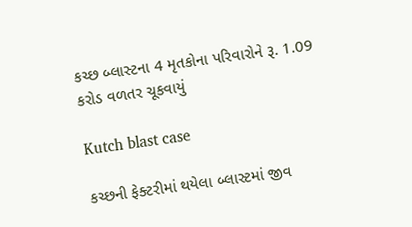કચ્છ બ્લાસ્ટના 4 મૃતકોના પરિવારોને રૂ. 1.09 કરોડ વળતર ચૂકવાયું

Kutch blast case

કચ્છની ફેક્ટરીમાં થયેલા બ્લાસ્ટમાં જીવ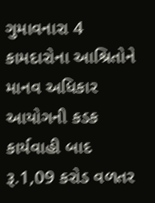ગુમાવનારા 4 કામદારોના આશ્રિતોને માનવ અધિકાર આયોગની કડક કાર્યવાહી બાદ રૂ.1,09 કરોડ વળતર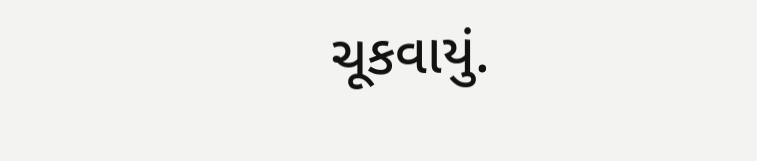ચૂકવાયું.